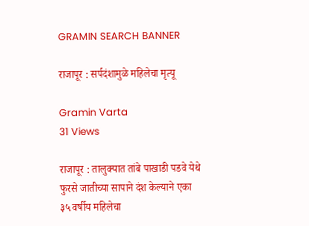GRAMIN SEARCH BANNER

राजापूर : सर्पदंशामुळे महिलेचा मृत्यू

Gramin Varta
31 Views

राजापूर : तालुक्यात तांबे पाखाडी पडवे येथे फुरसे जातीच्या सापाने दंश केल्याने एका ३५ वर्षीय महिलेचा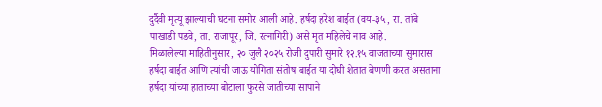दुर्दैवी मृत्यू झाल्याची घटना समोर आली आहे. हर्षदा हरेश बाईत (वय-३५, रा. तांबे पाखाडी पडवे, ता. राजापूर, जि. रत्नागिरी) असे मृत महिलेचे नाव आहे.
मिळालेल्या माहितीनुसार, २० जुलै २०२५ रोजी दुपारी सुमारे १२.१५ वाजताच्या सुमारास हर्षदा बाईत आणि त्यांची जाऊ योगिता संतोष बाईत या दोघी शेतात बेणणी करत असताना हर्षदा यांच्या हाताच्या बोटाला फुरसे जातीच्या सापाने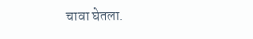चावा घेतला.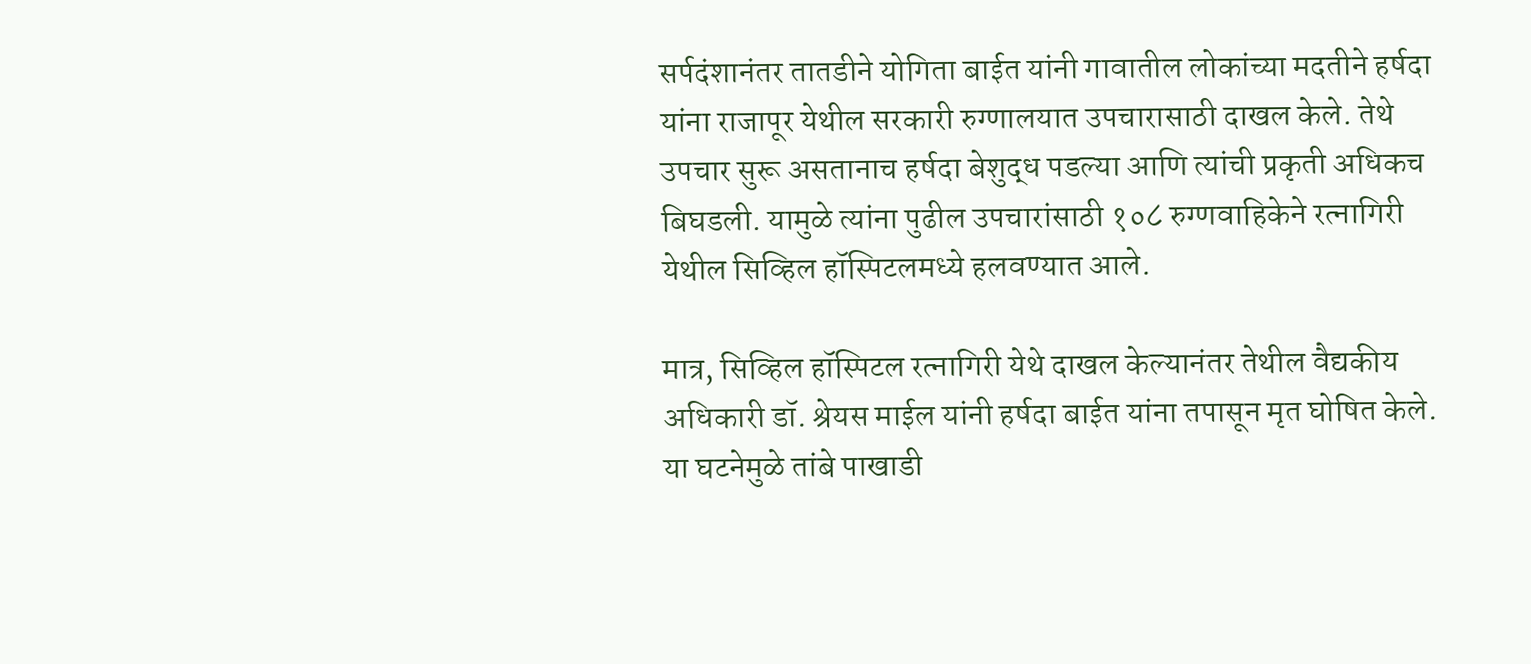सर्पदंशानंतर तातडीने योगिता बाईत यांनी गावातील लोकांच्या मदतीने हर्षदा यांना राजापूर येथील सरकारी रुग्णालयात उपचारासाठी दाखल केले. तेथे उपचार सुरू असतानाच हर्षदा बेशुद्ध पडल्या आणि त्यांची प्रकृती अधिकच बिघडली. यामुळे त्यांना पुढील उपचारांसाठी १०८ रुग्णवाहिकेने रत्नागिरी येथील सिव्हिल हॉस्पिटलमध्ये हलवण्यात आले.

मात्र, सिव्हिल हॉस्पिटल रत्नागिरी येथे दाखल केल्यानंतर तेथील वैद्यकीय अधिकारी डॉ. श्रेयस माईल यांनी हर्षदा बाईत यांना तपासून मृत घोषित केले. या घटनेमुळे तांबे पाखाडी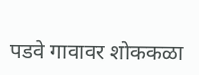पडवे गावावर शोककळा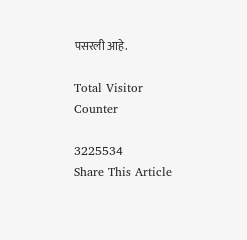पसरली आहे.

Total Visitor Counter

3225534
Share This Article